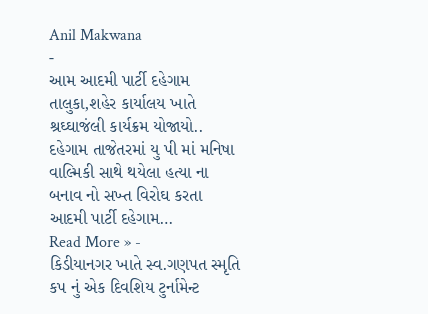Anil Makwana
-
આમ આદમી પાર્ટી દહેગામ તાલુકા,શહેર કાર્યાલય ખાતે શ્રઘ્ઘાજંલી કાર્યક્રમ યોજાયો..
દહેગામ તાજેતરમાં યુ પી માં મનિષા વાલ્મિકી સાથે થયેલા હત્યા ના બનાવ નો સખ્ત વિરોઘ કરતા આદમી પાર્ટી દહેગામ…
Read More » -
કિડીયાનગર ખાતે સ્વ.ગણપત સ્મૃતિ કપ નું એક દિવશિય ટુર્નામેન્ટ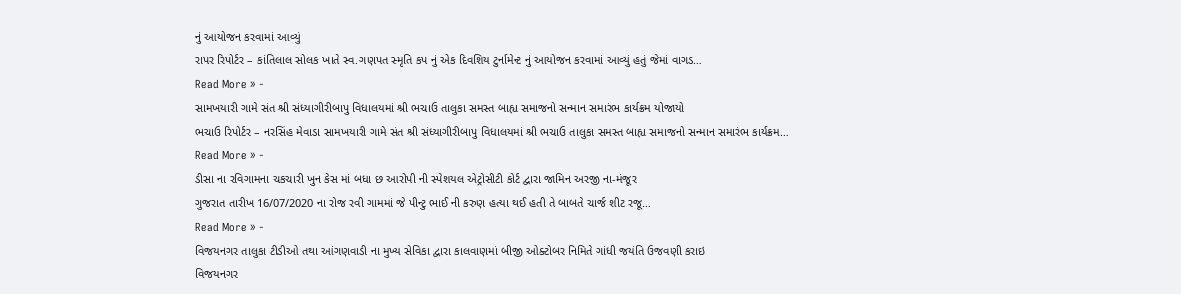નું આયોજન કરવામાં આવ્યું
રાપર રિપોર્ટર – કાંતિલાલ સોલક ખાતે સ્વ.ગણપત સ્મૃતિ કપ નું એક દિવશિય ટુર્નામેન્ટ નું આયોજન કરવામાં આવ્યું હતું જેમાં વાગડ…
Read More » -
સામખયારી ગામે સંત શ્રી સંધ્યાગીરીબાપુ વિધાલયમાં શ્રી ભચાઉ તાલુકા સમસ્ત બાહ્ય સમાજનો સન્માન સમારંભ કાર્યક્રમ યોજાયો
ભચાઉ રિપોર્ટર – નરસિંહ મેવાડા સામખયારી ગામે સંત શ્રી સંધ્યાગીરીબાપુ વિધાલયમાં શ્રી ભચાઉ તાલુકા સમસ્ત બાહ્ય સમાજનો સન્માન સમારંભ કાર્યક્રમ…
Read More » -
ડીસા ના રવિગામના ચકચારી ખુન કેસ માં બધા છ આરોપી ની સ્પેશયલ એટ્રોસીટી કોર્ટ દ્વારા જામિન અરજી ના-મંજૂર
ગુજરાત તારીખ 16/07/2020 ના રોજ રવી ગામમાં જે પીન્ટુ ભાઈ ની કરુણ હત્યા થઈ હતી તે બાબતે ચાર્જ શીટ રજૂ…
Read More » -
વિજયનગર તાલુકા ટીડીઓ તથા આંગણવાડી ના મુખ્ય સેવિકા દ્વારા કાલવાણમાં બીજી ઓક્ટોબર નિમિતે ગાંધી જયંતિ ઉજવણી કરાઇ
વિજયનગર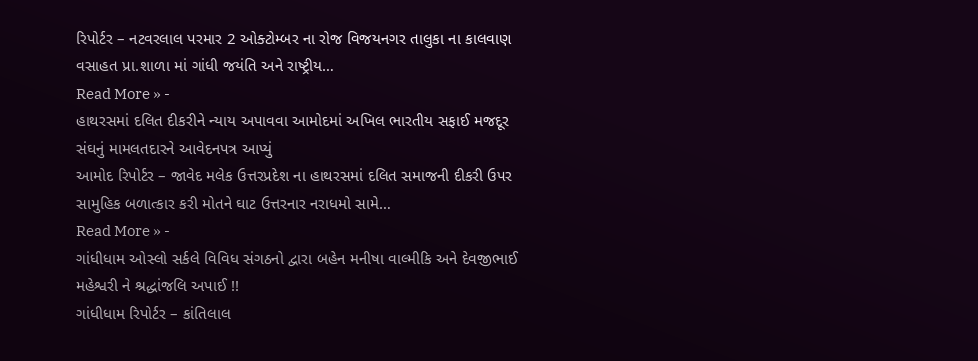રિપોર્ટર – નટવરલાલ પરમાર 2 ઓક્ટોમ્બર ના રોજ વિજયનગર તાલુકા ના કાલવાણ વસાહત પ્રા.શાળા માં ગાંધી જયંતિ અને રાષ્ટ્રીય…
Read More » -
હાથરસમાં દલિત દીકરીને ન્યાય અપાવવા આમોદમાં અખિલ ભારતીય સફાઈ મજદૂર સંઘનું મામલતદારને આવેદનપત્ર આપ્યું
આમોદ રિપોર્ટર – જાવેદ મલેક ઉત્તરપ્રદેશ ના હાથરસમાં દલિત સમાજની દીકરી ઉપર સામુહિક બળાત્કાર કરી મોતને ઘાટ ઉત્તરનાર નરાધમો સામે…
Read More » -
ગાંધીધામ ઓસ્લો સર્કલે વિવિધ સંગઠનો દ્વારા બહેન મનીષા વાલ્મીકિ અને દેવજીભાઈ મહેશ્વરી ને શ્રદ્ધાંજલિ અપાઈ !!
ગાંધીધામ રિપોર્ટર – કાંતિલાલ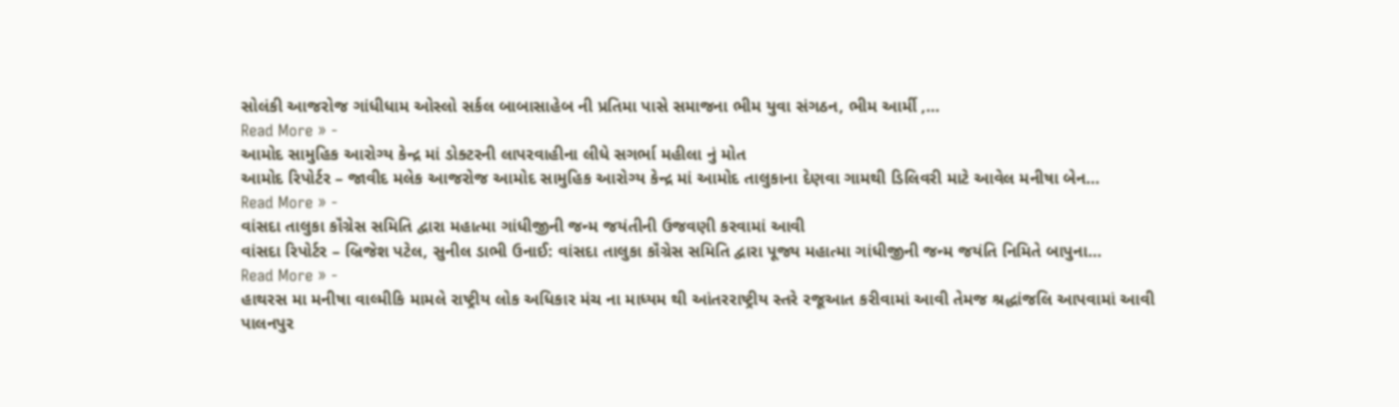સોલંકી આજરોજ ગાંધીધામ ઓસ્લો સર્કલ બાબાસાહેબ ની પ્રતિમા પાસે સમાજના ભીમ યુવા સંગઠન, ભીમ આર્મી ,…
Read More » -
આમોદ સામુહિક આરોગ્ય કેન્દ્ર માં ડોક્ટરની લાપરવાહીના લીધે સગર્ભા મહીલા નું મોત
આમોદ રિપોર્ટર – જાવીદ મલેક આજરોજ આમોદ સામુહિક આરોગ્ય કેન્દ્ર માં આમોદ તાલુકાના દેણવા ગામથી ડિલિવરી માટે આવેલ મનીષા બેન…
Read More » -
વાંસદા તાલુકા કૉંગ્રેસ સમિતિ દ્વારા મહાત્મા ગાંધીજીની જન્મ જયંતીની ઉજવણી કરવામાં આવી
વાંસદા રિપોર્ટર – બ્રિજેશ પટેલ, સુનીલ ડાભી ઉનાઈ: વાંસદા તાલુકા કૉંગ્રેસ સમિતિ દ્વારા પૂજ્ય મહાત્મા ગાંધીજીની જન્મ જયંતિ નિમિતે બાપુના…
Read More » -
હાથરસ મા મનીષા વાલ્મીકિ મામલે રાષ્ટ્રીય લોક અધિકાર મંચ ના માધ્યમ થી આંતરરાષ્ટ્રીય સ્તરે રજૂઆત કરીવામાં આવી તેમજ શ્રદ્ધાંજલિ આપવામાં આવી
પાલનપુર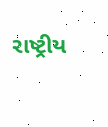રાષ્ટ્રીય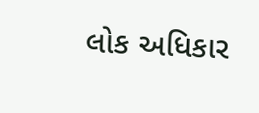લોક અધિકાર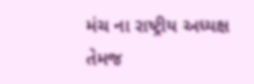મંચ ના રાષ્ટ્રીય અધ્યક્ષ તેમજ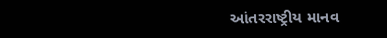આંતરરાષ્ટ્રીય માનવ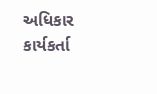અધિકાર કાર્યકર્તા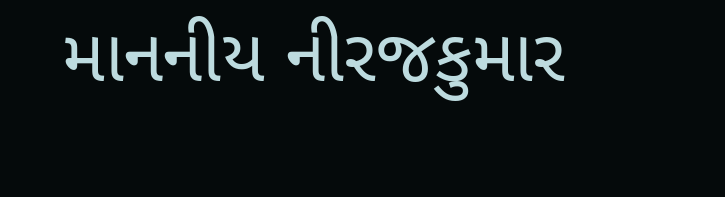માનનીય નીરજકુમાર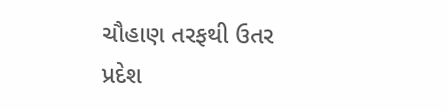ચૌહાણ તરફથી ઉતર પ્રદેશ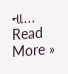ના…
Read More »